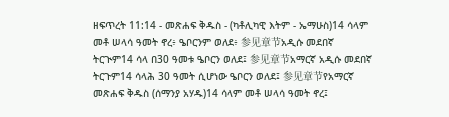ዘፍጥረት 11:14 - መጽሐፍ ቅዱስ - (ካቶሊካዊ እትም - ኤማሁስ)14 ሳላም መቶ ሠላሳ ዓመት ኖረ፥ ዔቦርንም ወለደ፥ 参见章节አዲሱ መደበኛ ትርጒም14 ሳላ በ30 ዓመቱ ዔቦርን ወለደ፤ 参见章节አማርኛ አዲሱ መደበኛ ትርጉም14 ሳላሕ 30 ዓመት ሲሆነው ዔቦርን ወለደ፤ 参见章节የአማርኛ መጽሐፍ ቅዱስ (ሰማንያ አሃዱ)14 ሳላም መቶ ሠላሳ ዓመት ኖረ፤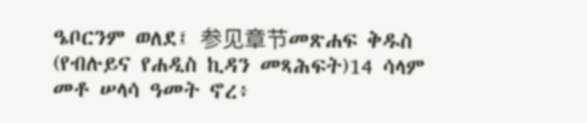ዔቦርንም ወለደ፤ 参见章节መጽሐፍ ቅዱስ (የብሉይና የሐዲስ ኪዳን መጻሕፍት)14 ሳላም መቶ ሠላሳ ዓመት ኖረ፥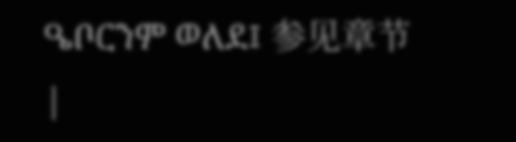ዔቦርንም ወለደ፤ 参见章节 |